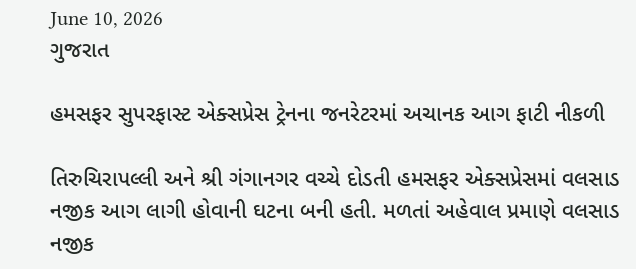June 10, 2026
ગુજરાત

હમસફર સુપરફાસ્ટ એક્સપ્રેસ ટ્રેનના જનરેટરમાં અચાનક આગ ફાટી નીકળી

તિરુચિરાપલ્લી અને શ્રી ગંગાનગર વચ્ચે દોડતી હમસફર એક્સપ્રેસમાં વલસાડ નજીક આગ લાગી હોવાની ઘટના બની હતી. મળતાં અહેવાલ પ્રમાણે વલસાડ નજીક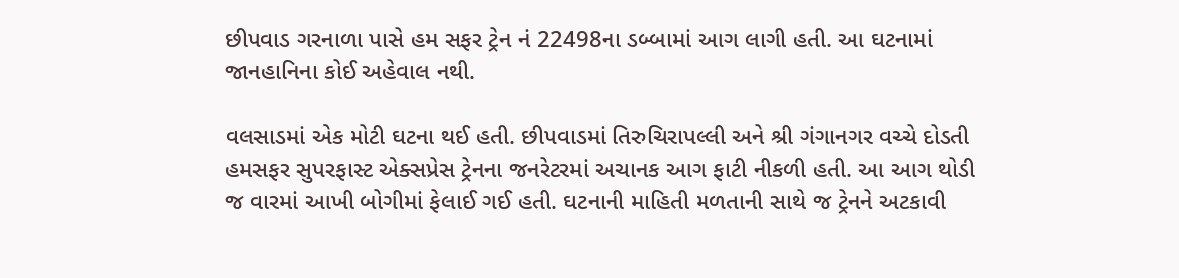છીપવાડ ગરનાળા પાસે હમ સફર ટ્રેન નં 22498ના ડબ્બામાં આગ લાગી હતી. આ ઘટનામાં જાનહાનિના કોઈ અહેવાલ નથી.

વલસાડમાં એક મોટી ઘટના થઈ હતી. છીપવાડમાં તિરુચિરાપલ્લી અને શ્રી ગંગાનગર વચ્ચે દોડતી હમસફર સુપરફાસ્ટ એક્સપ્રેસ ટ્રેનના જનરેટરમાં અચાનક આગ ફાટી નીકળી હતી. આ આગ થોડી જ વારમાં આખી બોગીમાં ફેલાઈ ગઈ હતી. ઘટનાની માહિતી મળતાની સાથે જ ટ્રેનને અટકાવી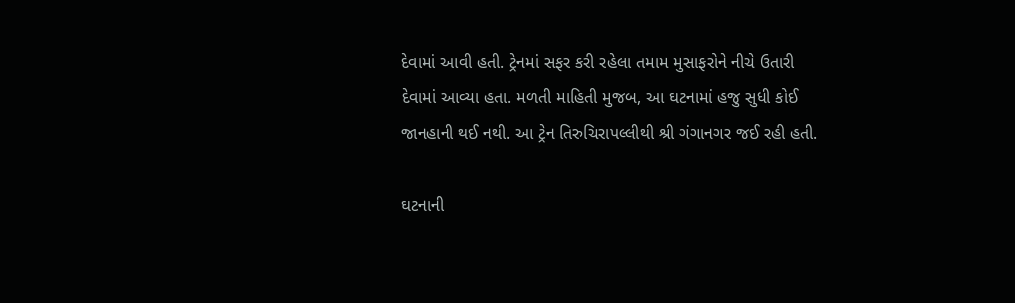દેવામાં આવી હતી. ટ્રેનમાં સફર કરી રહેલા તમામ મુસાફરોને નીચે ઉતારી દેવામાં આવ્યા હતા. મળતી માહિતી મુજબ, આ ઘટનામાં હજુ સુધી કોઈ જાનહાની થઈ નથી. આ ટ્રેન તિરુચિરાપલ્લીથી શ્રી ગંગાનગર જઈ રહી હતી.

ઘટનાની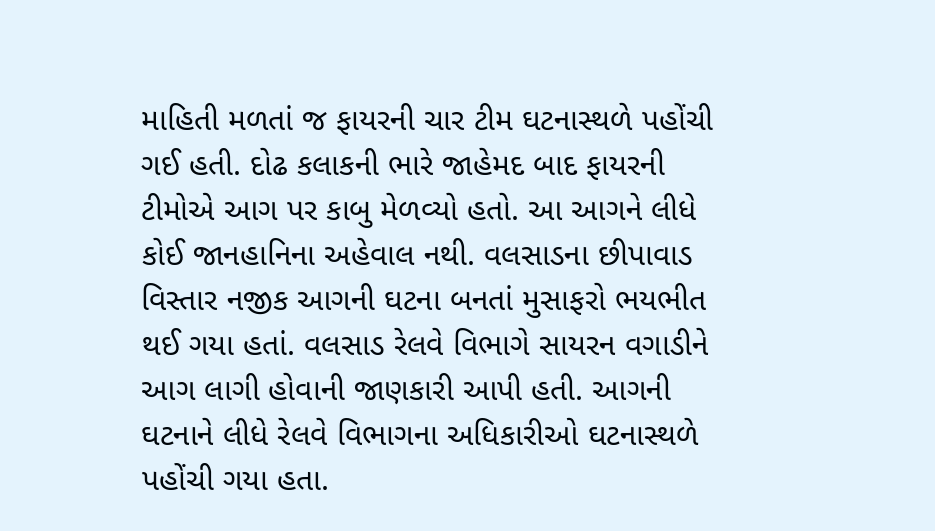માહિતી મળતાં જ ફાયરની ચાર ટીમ ઘટનાસ્થળે પહોંચી ગઈ હતી. દોઢ કલાકની ભારે જાહેમદ બાદ ફાયરની ટીમોએ આગ પર કાબુ મેળવ્યો હતો. આ આગને લીધે કોઈ જાનહાનિના અહેવાલ નથી. વલસાડના છીપાવાડ વિસ્તાર નજીક આગની ઘટના બનતાં મુસાફરો ભયભીત થઈ ગયા હતાં. વલસાડ રેલવે વિભાગે સાયરન વગાડીને આગ લાગી હોવાની જાણકારી આપી હતી. આગની ઘટનાને લીધે રેલવે વિભાગના અધિકારીઓ ઘટનાસ્થળે પહોંચી ગયા હતા.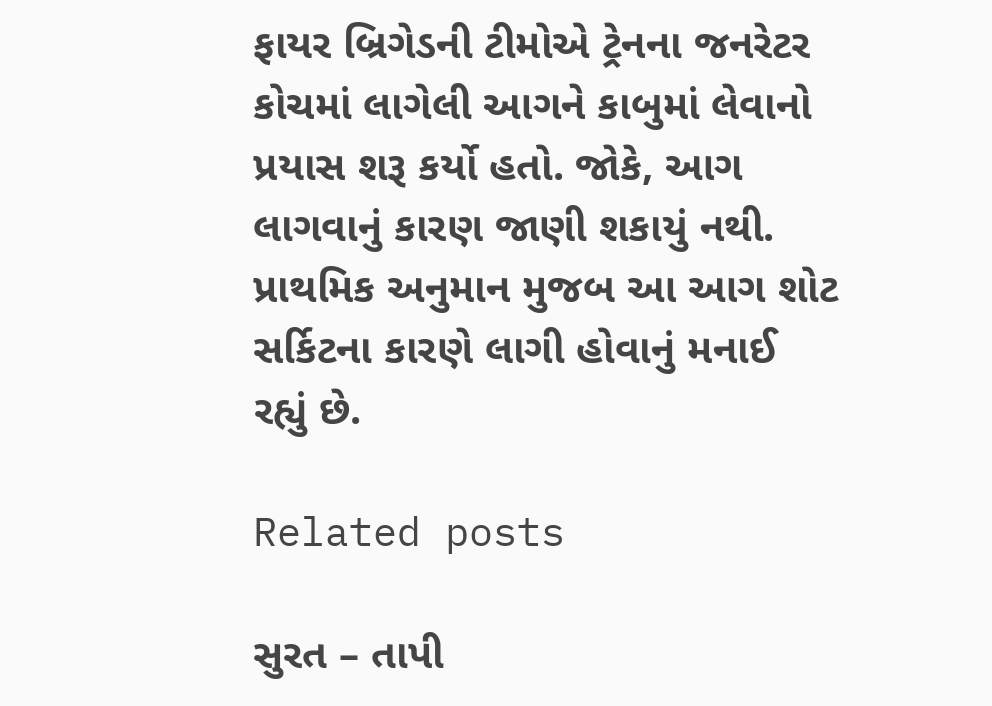ફાયર બ્રિગેડની ટીમોએ ટ્રેનના જનરેટર કોચમાં લાગેલી આગને કાબુમાં લેવાનો પ્રયાસ શરૂ કર્યો હતો. જોકે, આગ લાગવાનું કારણ જાણી શકાયું નથી.  પ્રાથમિક અનુમાન મુજબ આ આગ શોટ સર્કિટના કારણે લાગી હોવાનું મનાઈ રહ્યું છે.

Related posts

સુરત – તાપી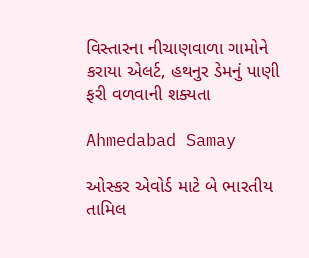વિસ્તારના નીચાણવાળા ગામોને કરાયા એલર્ટ, હથનુર ડેમનું પાણી ફરી વળવાની શક્યતા

Ahmedabad Samay

ઓસ્‍કર એવોર્ડ માટે બે ભારતીય તામિલ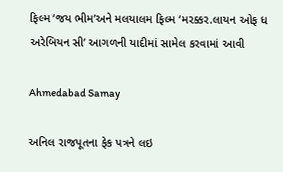ફિલ્‍મ ‘જય ભીમ’અને મલયાલમ ફિલ્‍મ ‘મરક્કર.લાયન ઓફ ધ અરેબિયન સી’ આગળની યાદીમાં સામેલ કરવામાં આવી

Ahmedabad Samay

અનિલ રાજપૂતના ફેક પત્રને લઇ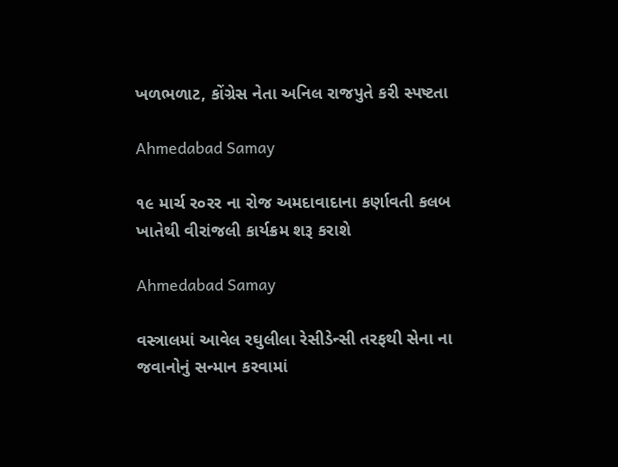ખળભળાટ, કોંગ્રેસ નેતા અનિલ રાજપુતે કરી સ્પષ્ટતા

Ahmedabad Samay

૧૯ માર્ચ ર૦રર ના રોજ અમદાવાદાના કર્ણાવતી કલબ ખાતેથી વીરાંજલી કાર્યક્રમ શરૂ કરાશે

Ahmedabad Samay

વસ્ત્રાલમાં આવેલ રઘુલીલા રેસીડેન્સી તરફથી સેના ના જવાનોનું સન્માન કરવામાં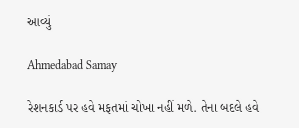આવ્યું

Ahmedabad Samay

રેશનકાર્ડ પર હવે મફતમાં ચોખા નહીં મળે. તેના બદલે હવે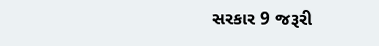સરકાર 9 જરૂરી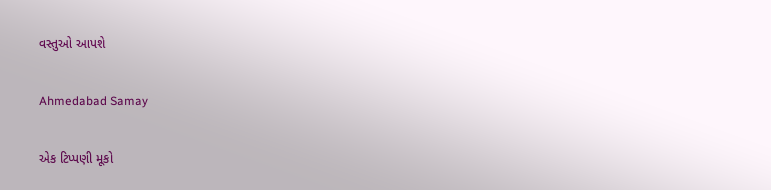વસ્તુઓ આપશે

Ahmedabad Samay

એક ટિપ્પણી મૂકો